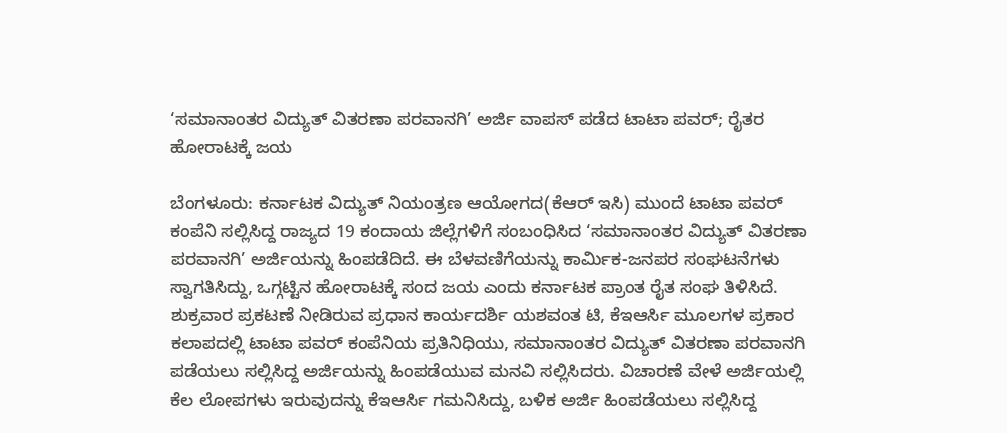‘ಸಮಾನಾಂತರ ವಿದ್ಯುತ್ ವಿತರಣಾ ಪರವಾನಗಿ’ ಅರ್ಜಿ ವಾಪಸ್ ಪಡೆದ ಟಾಟಾ ಪವರ್; ರೈತರ ಹೋರಾಟಕ್ಕೆ ಜಯ

ಬೆಂಗಳೂರು: ಕರ್ನಾಟಕ ವಿದ್ಯುತ್ ನಿಯಂತ್ರಣ ಆಯೋಗದ(ಕೆಆರ್ ಇಸಿ) ಮುಂದೆ ಟಾಟಾ ಪವರ್ ಕಂಪೆನಿ ಸಲ್ಲಿಸಿದ್ದ ರಾಜ್ಯದ 19 ಕಂದಾಯ ಜಿಲ್ಲೆಗಳಿಗೆ ಸಂಬಂಧಿಸಿದ ‘ಸಮಾನಾಂತರ ವಿದ್ಯುತ್ ವಿತರಣಾ ಪರವಾನಗಿ’ ಅರ್ಜಿಯನ್ನು ಹಿಂಪಡೆದಿದೆ. ಈ ಬೆಳವಣಿಗೆಯನ್ನು ಕಾರ್ಮಿಕ-ಜನಪರ ಸಂಘಟನೆಗಳು ಸ್ವಾಗತಿಸಿದ್ದು, ಒಗ್ಗಟ್ಟಿನ ಹೋರಾಟಕ್ಕೆ ಸಂದ ಜಯ ಎಂದು ಕರ್ನಾಟಕ ಪ್ರಾಂತ ರೈತ ಸಂಘ ತಿಳಿಸಿದೆ.
ಶುಕ್ರವಾರ ಪ್ರಕಟಣೆ ನೀಡಿರುವ ಪ್ರಧಾನ ಕಾರ್ಯದರ್ಶಿ ಯಶವಂತ ಟಿ, ಕೆಇಆರ್ಸಿ ಮೂಲಗಳ ಪ್ರಕಾರ ಕಲಾಪದಲ್ಲಿ ಟಾಟಾ ಪವರ್ ಕಂಪೆನಿಯ ಪ್ರತಿನಿಧಿಯು, ಸಮಾನಾಂತರ ವಿದ್ಯುತ್ ವಿತರಣಾ ಪರವಾನಗಿ ಪಡೆಯಲು ಸಲ್ಲಿಸಿದ್ದ ಅರ್ಜಿಯನ್ನು ಹಿಂಪಡೆಯುವ ಮನವಿ ಸಲ್ಲಿಸಿದರು. ವಿಚಾರಣೆ ವೇಳೆ ಅರ್ಜಿಯಲ್ಲಿ ಕೆಲ ಲೋಪಗಳು ಇರುವುದನ್ನು ಕೆಇಆರ್ಸಿ ಗಮನಿಸಿದ್ದು, ಬಳಿಕ ಅರ್ಜಿ ಹಿಂಪಡೆಯಲು ಸಲ್ಲಿಸಿದ್ದ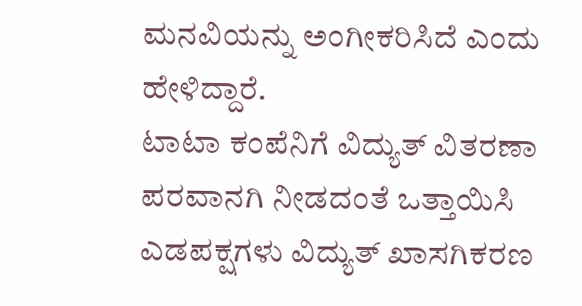ಮನವಿಯನ್ನು ಅಂಗೀಕರಿಸಿದೆ ಎಂದು ಹೇಳಿದ್ದಾರೆ.
ಟಾಟಾ ಕಂಪೆನಿಗೆ ವಿದ್ಯುತ್ ವಿತರಣಾ ಪರವಾನಗಿ ನೀಡದಂತೆ ಒತ್ತಾಯಿಸಿ ಎಡಪಕ್ಷಗಳು ವಿದ್ಯುತ್ ಖಾಸಗಿಕರಣ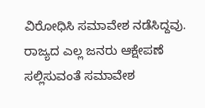ವಿರೋಧಿಸಿ ಸಮಾವೇಶ ನಡೆಸಿದ್ದವು. ರಾಜ್ಯದ ಎಲ್ಲ ಜನರು ಆಕ್ಷೇಪಣೆ ಸಲ್ಲಿಸುವಂತೆ ಸಮಾವೇಶ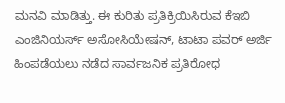ಮನವಿ ಮಾಡಿತ್ತು. ಈ ಕುರಿತು ಪ್ರತಿಕ್ರಿಯಿಸಿರುವ ಕೆಇಬಿ ಎಂಜಿನಿಯರ್ಸ್ ಅಸೋಸಿಯೇಷನ್, ಟಾಟಾ ಪವರ್ ಅರ್ಜಿ ಹಿಂಪಡೆಯಲು ನಡೆದ ಸಾರ್ವಜನಿಕ ಪ್ರತಿರೋಧ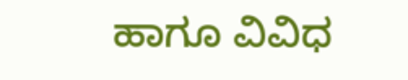ಹಾಗೂ ವಿವಿಧ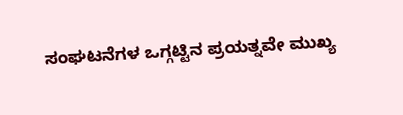ಸಂಘಟನೆಗಳ ಒಗ್ಗಟ್ಟಿನ ಪ್ರಯತ್ನವೇ ಮುಖ್ಯ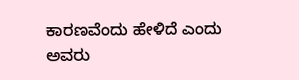ಕಾರಣವೆಂದು ಹೇಳಿದೆ ಎಂದು ಅವರು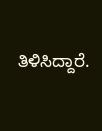ತಿಳಿಸಿದ್ದಾರೆ.